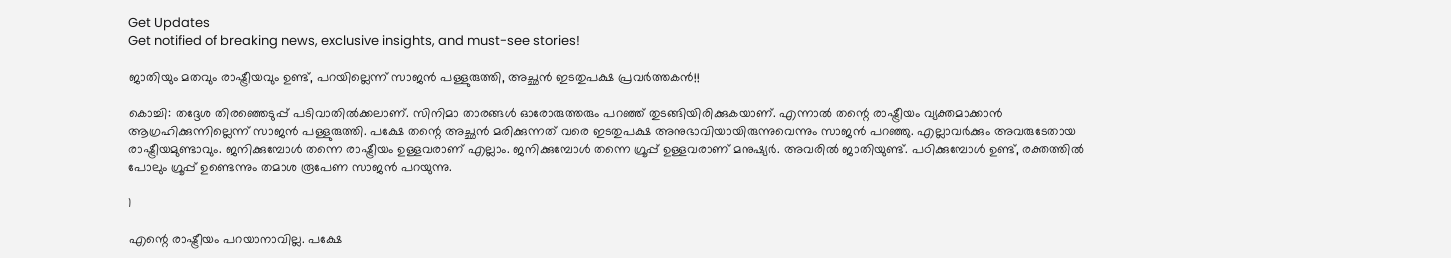Get Updates
Get notified of breaking news, exclusive insights, and must-see stories!

ജാതിയും മതവും രാഷ്ട്രീയവും ഉണ്ട്, പറയില്ലെന്ന് സാജന്‍ പള്ളുരുത്തി, അച്ഛന്‍ ഇടതുപക്ഷ പ്രവര്‍ത്തകന്‍!!

കൊച്ചി: തദ്ദേശ തിരഞ്ഞെടുപ്പ് പടിവാതില്‍ക്കലാണ്. സിനിമാ താരങ്ങള്‍ ഓരോരുത്തരും പറഞ്ഞ് തുടങ്ങിയിരിക്കുകയാണ്. എന്നാല്‍ തന്റെ രാഷ്ട്രീയം വ്യക്തമാക്കാന്‍ ആഗ്രഹിക്കുന്നില്ലെന്ന് സാജന്‍ പള്ളുരുത്തി. പക്ഷേ തന്റെ അച്ഛന്‍ മരിക്കുന്നത് വരെ ഇടതുപക്ഷ അനുഭാവിയായിരുന്നുവെന്നും സാജന്‍ പറഞ്ഞു. എല്ലാവര്‍ക്കും അവരുടേതായ രാഷ്ട്രീയമുണ്ടാവും. ജനിക്കുമ്പോള്‍ തന്നെ രാഷ്ട്രീയം ഉള്ളവരാണ് എല്ലാം. ജനിക്കുമ്പോള്‍ തന്നെ ഗ്രൂപ്പ് ഉള്ളവരാണ് മനുഷ്യര്‍. അവരില്‍ ജാതിയുണ്ട്. പഠിക്കുമ്പോള്‍ ഉണ്ട്, രക്തത്തില്‍ പോലും ഗ്രൂപ്പ് ഉണ്ടെന്നും തമാശ രൂപേണ സാജന്‍ പറയുന്നു.

1

എന്റെ രാഷ്ട്രീയം പറയാനാവില്ല. പക്ഷേ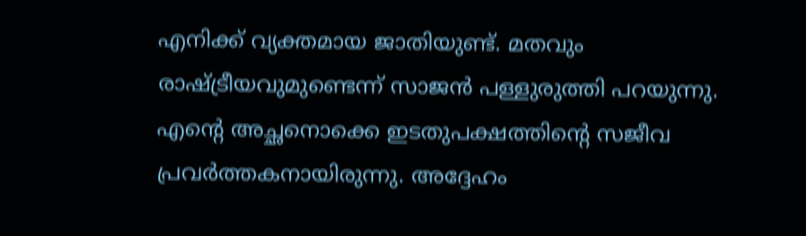എനിക്ക് വ്യക്തമായ ജാതിയുണ്ട്. മതവും രാഷ്ട്രീയവുമുണ്ടെന്ന് സാജന്‍ പള്ളുരുത്തി പറയുന്നു. എന്റെ അച്ഛനൊക്കെ ഇടതുപക്ഷത്തിന്റെ സജീവ പ്രവര്‍ത്തകനായിരുന്നു. അദ്ദേഹം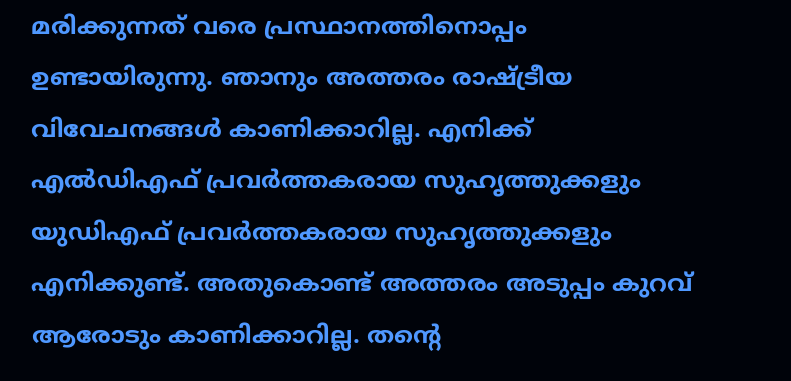മരിക്കുന്നത് വരെ പ്രസ്ഥാനത്തിനൊപ്പം ഉണ്ടായിരുന്നു. ഞാനും അത്തരം രാഷ്ട്രീയ വിവേചനങ്ങള്‍ കാണിക്കാറില്ല. എനിക്ക് എല്‍ഡിഎഫ് പ്രവര്‍ത്തകരായ സുഹൃത്തുക്കളും യുഡിഎഫ് പ്രവര്‍ത്തകരായ സുഹൃത്തുക്കളും എനിക്കുണ്ട്. അതുകൊണ്ട് അത്തരം അടുപ്പം കുറവ് ആരോടും കാണിക്കാറില്ല. തന്റെ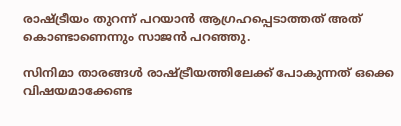രാഷ്ട്രീയം തുറന്ന് പറയാന്‍ ആഗ്രഹപ്പെടാത്തത് അത് കൊണ്ടാണെന്നും സാജന്‍ പറഞ്ഞു.

സിനിമാ താരങ്ങള്‍ രാഷ്ട്രീയത്തിലേക്ക് പോകുന്നത് ഒക്കെ വിഷയമാക്കേണ്ട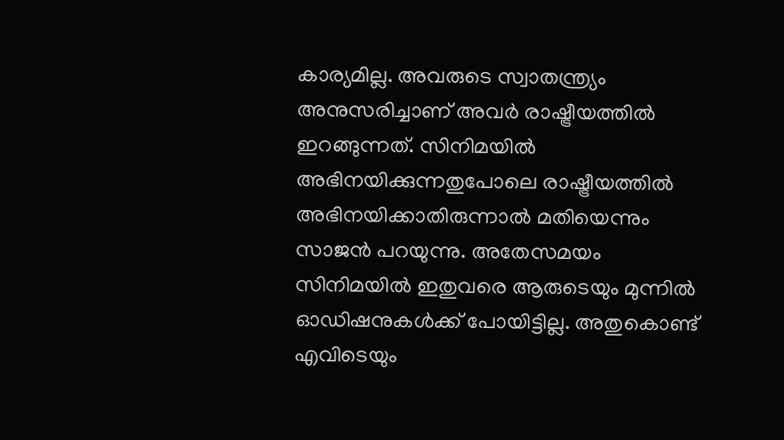കാര്യമില്ല. അവരുടെ സ്വാതന്ത്ര്യം അനുസരിച്ചാണ് അവര്‍ രാഷ്ട്രീയത്തില്‍ ഇറങ്ങുന്നത്. സിനിമയില്‍ അഭിനയിക്കുന്നതുപോലെ രാഷ്ട്രീയത്തില്‍ അഭിനയിക്കാതിരുന്നാല്‍ മതിയെന്നും സാജന്‍ പറയുന്നു. അതേസമയം സിനിമയില്‍ ഇതുവരെ ആരുടെയും മുന്നില്‍ ഓഡിഷനുകള്‍ക്ക് പോയിട്ടില്ല. അതുകൊണ്ട് എവിടെയും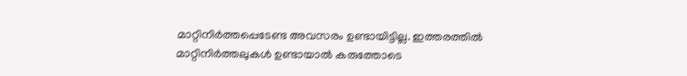മാറ്റിനിര്‍ത്തപ്പെടേണ്ട അവസരം ഉണ്ടായിട്ടില്ല. ഇത്തരത്തില്‍ മാറ്റിനിര്‍ത്തലുകള്‍ ഉണ്ടായാല്‍ കരുത്തോടെ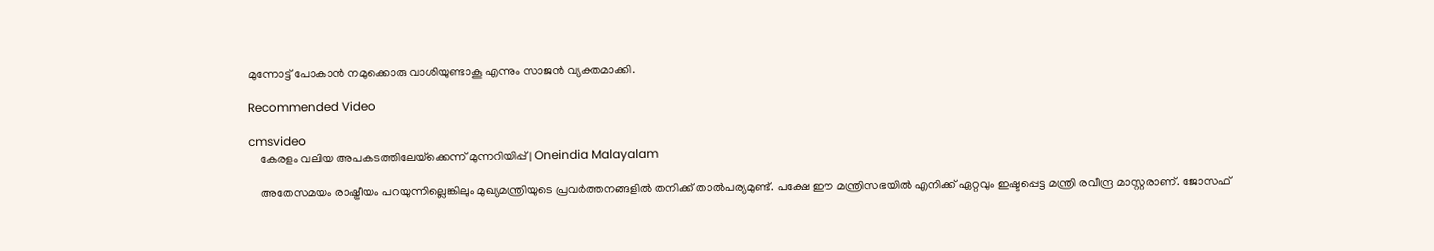മുന്നോട്ട് പോകാന്‍ നമുക്കൊരു വാശിയുണ്ടാകൂ എന്നും സാജന്‍ വ്യക്തമാക്കി.

Recommended Video

cmsvideo
    കേരളം വലിയ അപകടത്തിലേയ്‌ക്കെന്ന് മുന്നറിയിപ്പ് | Oneindia Malayalam

    അതേസമയം രാഷ്ട്രീയം പറയുന്നില്ലെങ്കിലും മുഖ്യമന്ത്രിയുടെ പ്രവര്‍ത്തനങ്ങളില്‍ തനിക്ക് താല്‍പര്യമുണ്ട്. പക്ഷേ ഈ മന്ത്രിസഭയില്‍ എനിക്ക് ഏറ്റവും ഇഷ്ടപ്പെട്ട മന്ത്രി രവീന്ദ്ര മാസ്റ്റരാണ്. ജോസഫ്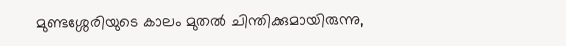മുണ്ടശ്ശേരിയുടെ കാലം മുതല്‍ ചിന്തിക്കുമായിരുന്നു,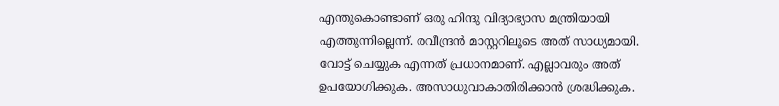എന്തുകൊണ്ടാണ് ഒരു ഹിന്ദു വിദ്യാഭ്യാസ മന്ത്രിയായി എത്തുന്നില്ലെന്ന്. രവീന്ദ്രന്‍ മാസ്റ്ററിലൂടെ അത് സാധ്യമായി. വോട്ട് ചെയ്യുക എന്നത് പ്രധാനമാണ്. എല്ലാവരും അത് ഉപയോഗിക്കുക. അസാധുവാകാതിരിക്കാന്‍ ശ്രദ്ധിക്കുക.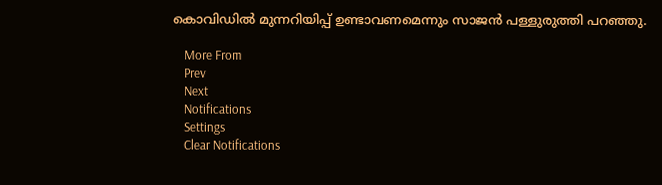കൊവിഡില്‍ മുന്നറിയിപ്പ് ഉണ്ടാവണമെന്നും സാജന്‍ പള്ളുരുത്തി പറഞ്ഞു.

    More From
    Prev
    Next
    Notifications
    Settings
    Clear Notifications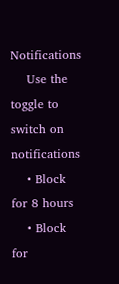Notifications
    Use the toggle to switch on notifications
    • Block for 8 hours
    • Block for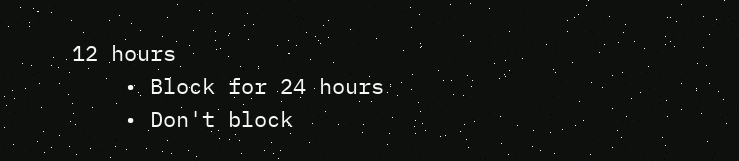12 hours
    • Block for 24 hours
    • Don't block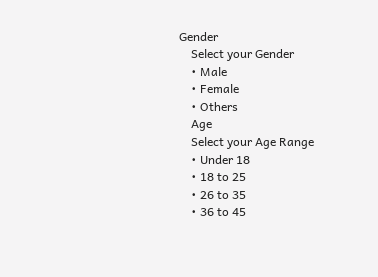Gender
    Select your Gender
    • Male
    • Female
    • Others
    Age
    Select your Age Range
    • Under 18
    • 18 to 25
    • 26 to 35
    • 36 to 45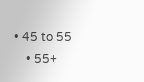• 45 to 55
    • 55+